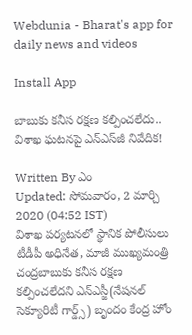Webdunia - Bharat's app for daily news and videos

Install App

బాబుకు కనీస రక్షణ కల్పించలేదు.. విశాఖ ఘటనపై ఎన్‌ఎస్‌జీ నివేదిక!

Written By ఎం
Updated: సోమవారం, 2 మార్చి 2020 (04:52 IST)
విశాఖ పర్యటనలో స్థానిక పోలీసులు టీడీపీ అధినేత, మాజీ ముఖ్యమంత్రి చంద్రబాబుకు కనీస రక్షణ కల్పించలేదని ఎన్ఎస్జీ(నేషనల్‌ సెక్యూరిటీ గార్డ్స్‌) బృందం కేంద్ర హోం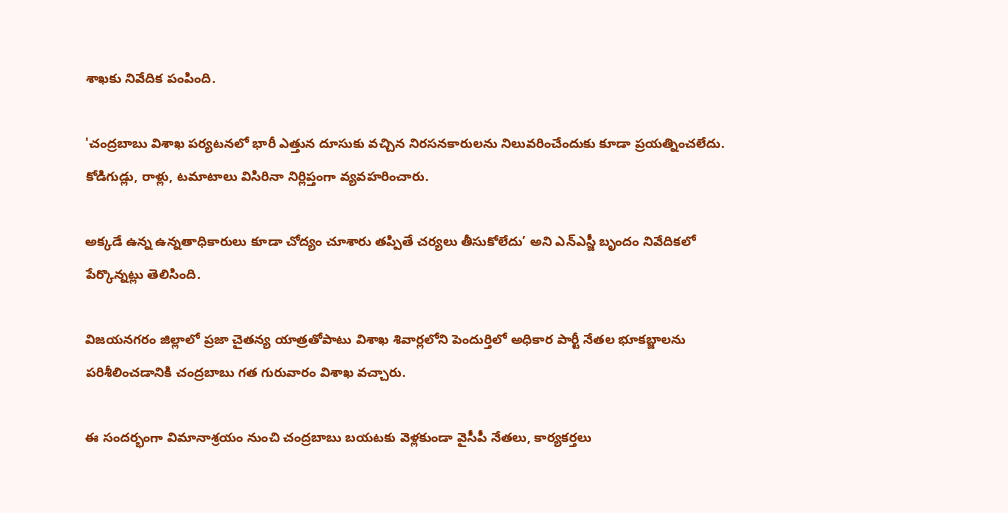శాఖకు నివేదిక పంపింది.

'చంద్రబాబు విశాఖ పర్యటనలో భారీ ఎత్తున దూసుకు వచ్చిన నిరసనకారులను నిలువరించేందుకు కూడా ప్రయత్నించలేదు. కోడిగుడ్లు, రాళ్లు, టమాటాలు విసిరినా నిర్లిప్తంగా వ్యవహరించారు.

అక్కడే ఉన్న ఉన్నతాధికారులు కూడా చోద్యం చూశారు తప్పితే చర్యలు తీసుకోలేదు’ అని ఎన్ఎస్జీ బృందం నివేదికలో పేర్కొన్నట్లు తెలిసింది.

విజయనగరం జిల్లాలో ప్రజా చైతన్య యాత్రతోపాటు విశాఖ శివార్లలోని పెందుర్తిలో అధికార పార్టీ నేతల భూకబ్జాలను పరిశీలించడానికి చంద్రబాబు గత గురువారం విశాఖ వచ్చారు.

ఈ సందర్భంగా విమానాశ్రయం నుంచి చంద్రబాబు బయటకు వెళ్లకుండా వైసీపీ నేతలు, కార్యకర్తలు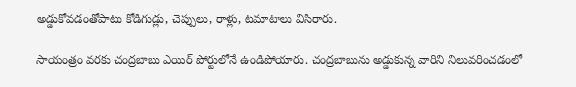అడ్డుకోవడంతోపాటు కోడిగుడ్లు, చెప్పులు, రాళ్లు, టమాటాలు విసిరారు.

సాయంత్రం వరకు చంద్రబాబు ఎయిర్‌ పోర్టులోనే ఉండిపోయారు. చంద్రబాబును అడ్డుకున్న వారిని నిలువరించడంలో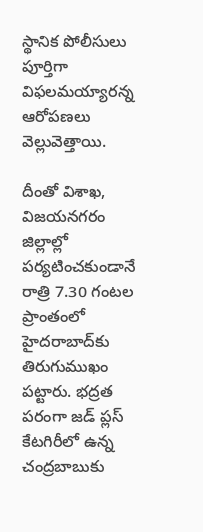స్థానిక పోలీసులు పూర్తిగా విఫలమయ్యారన్న ఆరోపణలు వెల్లువెత్తాయి.

దీంతో విశాఖ, విజయనగరం జిల్లాల్లో పర్యటించకుండానే రాత్రి 7.30 గంటల ప్రాంతంలో హైదరాబాద్‌కు తిరుగుముఖం పట్టారు. భద్రత పరంగా జడ్‌ ప్లస్‌ కేటగిరీలో ఉన్న చంద్రబాబుకు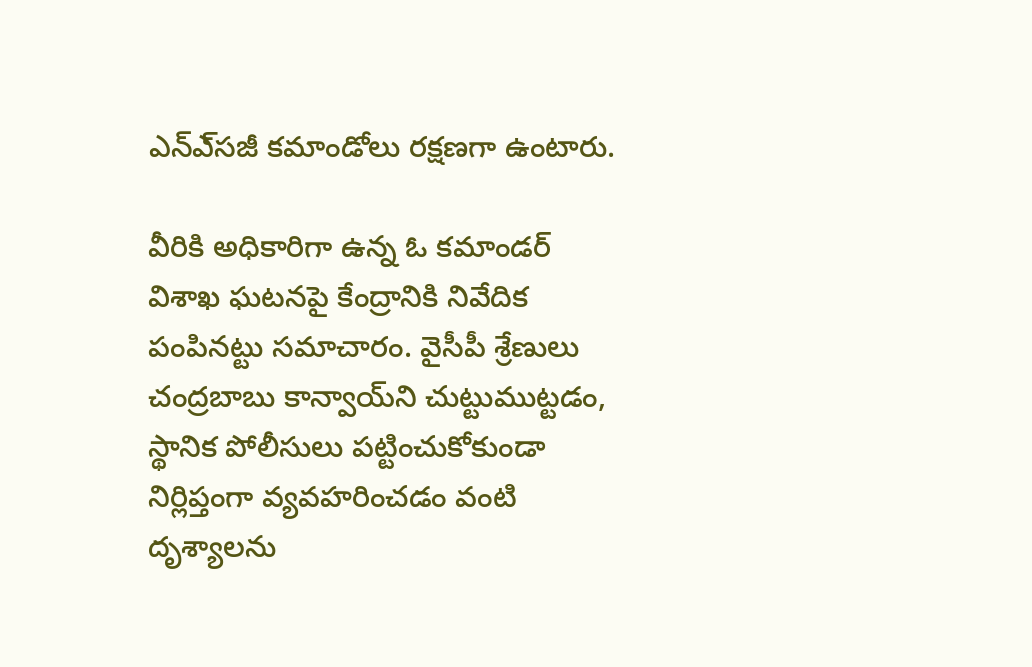ఎన్‌ఎ్‌సజీ కమాండోలు రక్షణగా ఉంటారు.

వీరికి అధికారిగా ఉన్న ఓ కమాండర్‌ విశాఖ ఘటనపై కేంద్రానికి నివేదిక పంపినట్టు సమాచారం. వైసీపీ శ్రేణులు చంద్రబాబు కాన్వాయ్‌ని చుట్టుముట్టడం, స్థానిక పోలీసులు పట్టించుకోకుండా నిర్లిప్తంగా వ్యవహరించడం వంటి దృశ్యాలను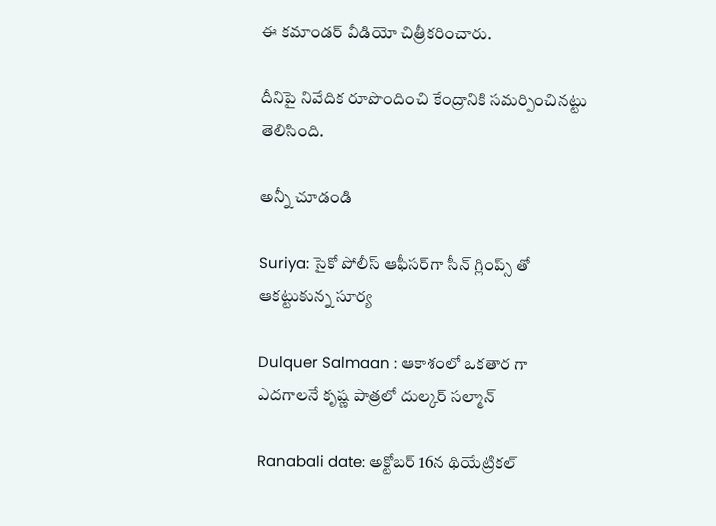ఈ కమాండర్‌ వీడియో చిత్రీకరించారు.

దీనిపై నివేదిక రూపొందించి కేంద్రానికి సమర్పించినట్టు తెలిసింది.

అన్నీ చూడండి

Suriya: సైకో పోలీస్ ఆఫీసర్‌గా సీన్ గ్లింప్స్ తో ఆకట్టుకున్న సూర్య

Dulquer Salmaan : ఆకాశంలో ఒకతార గా ఎదగాలనే కృష్ణ పాత్రలో దుల్కర్ సల్మాన్

Ranabali date: అక్టోబర్ 16న థియేట్రికల్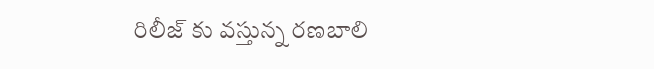రిలీజ్ కు వస్తున్న రణబాలి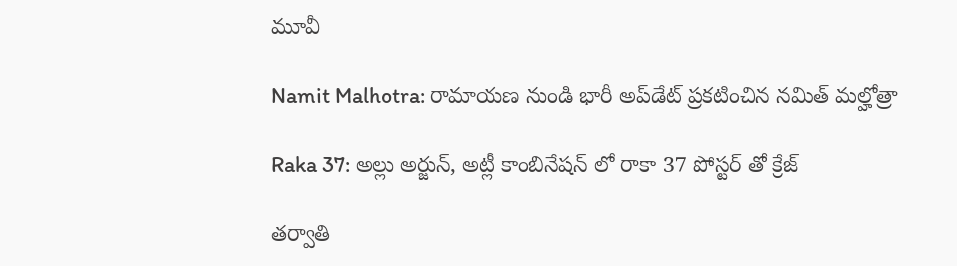మూవీ

Namit Malhotra: రామాయణ నుండి భారీ అప్‌డేట్ ప్రకటించిన నమిత్ మల్హోత్రా

Raka 37: అల్లు అర్జున్, అట్లీ కాంబినేషన్ లో రాకా 37 పోస్టర్ తో క్రేజ్

తర్వాతి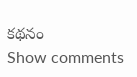కథనం
Show comments